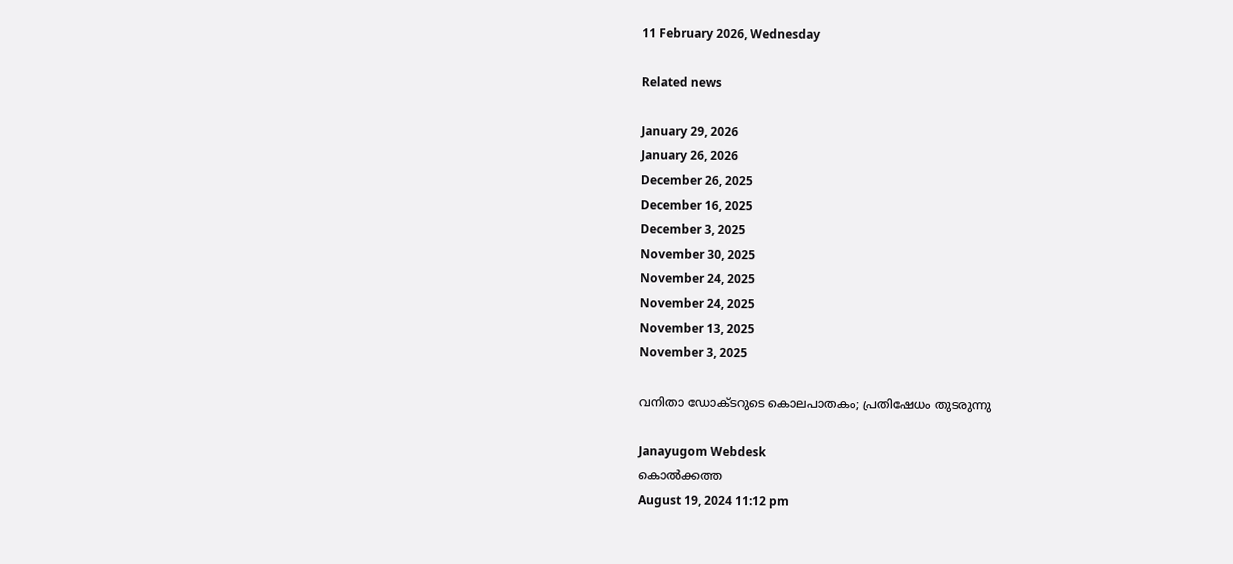11 February 2026, Wednesday

Related news

January 29, 2026
January 26, 2026
December 26, 2025
December 16, 2025
December 3, 2025
November 30, 2025
November 24, 2025
November 24, 2025
November 13, 2025
November 3, 2025

വനിതാ ഡോക്ടറുടെ കൊലപാതകം; പ്രതിഷേധം തുടരുന്നു

Janayugom Webdesk
കൊല്‍ക്കത്ത
August 19, 2024 11:12 pm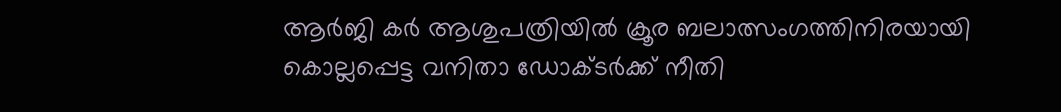ആര്‍ജി കര്‍ ആശുപത്രിയില്‍ ക്രൂര ബലാത്സംഗത്തിനിരയായി കൊല്ലപ്പെട്ട വനിതാ ഡോക്ടര്‍ക്ക് നീതി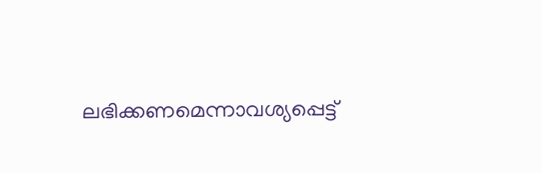ലഭിക്കണമെന്നാവശ്യപ്പെട്ട്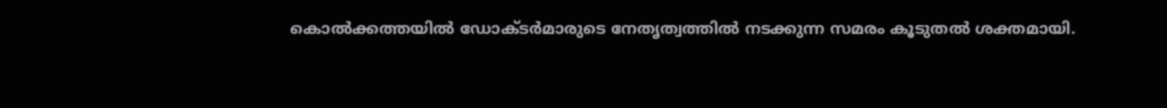കൊല്‍ക്കത്തയില്‍ ഡോക്ടര്‍മാരുടെ നേതൃത്വത്തില്‍ നടക്കുന്ന സമരം കൂടുതല്‍ ശക്തമായി.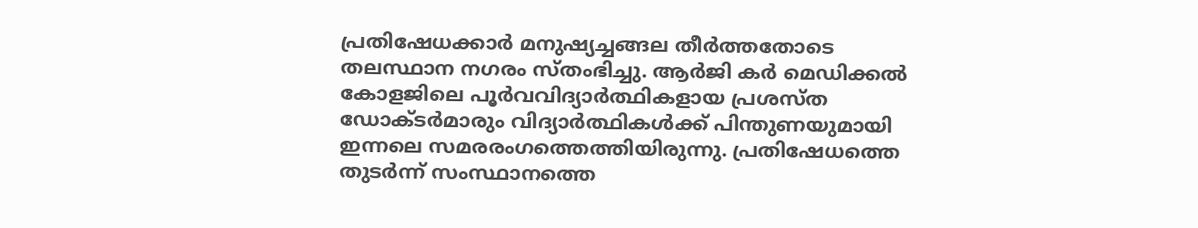പ്രതിഷേധക്കാര്‍ മനുഷ്യച്ചങ്ങല തീര്‍ത്തതോടെ തലസ്ഥാന നഗരം സ്തംഭിച്ചു. ആര്‍ജി കര്‍ മെഡിക്കല്‍ കോളജിലെ പൂര്‍വവിദ്യാര്‍ത്ഥികളായ പ്രശസ്ത ഡോക്ടര്‍മാരും വിദ്യാര്‍ത്ഥികള്‍ക്ക് പിന്തുണയുമായി ഇന്നലെ സമരരംഗത്തെത്തിയിരുന്നു. പ്രതിഷേധത്തെ തുടര്‍ന്ന് സംസ്ഥാനത്തെ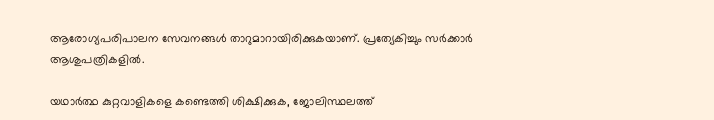ആരോഗ്യപരിപാലന സേവനങ്ങള്‍ താറുമാറായിരിക്കുകയാണ്. പ്രത്യേകിച്ചും സര്‍ക്കാര്‍ ആശുപത്രികളില്‍.

യഥാര്‍ത്ഥ കുറ്റവാളികളെ കണ്ടെത്തി ശിക്ഷിക്കുക, ജോലിസ്ഥലത്ത്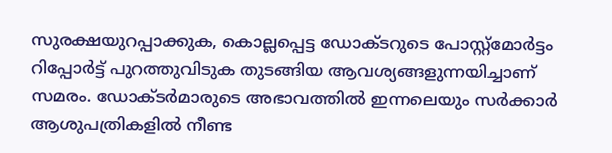സുരക്ഷയുറപ്പാക്കുക, കൊല്ലപ്പെട്ട ഡോക്ടറുടെ പോസ്റ്റ്മോര്‍ട്ടം റിപ്പോര്‍ട്ട് പുറത്തുവിടുക തുടങ്ങിയ ആവശ്യങ്ങളുന്നയിച്ചാണ് സമരം. ഡോക്ടര്‍മാരുടെ അഭാവത്തില്‍ ഇന്നലെയും സര്‍ക്കാര്‍ ആശുപത്രികളില്‍ നീണ്ട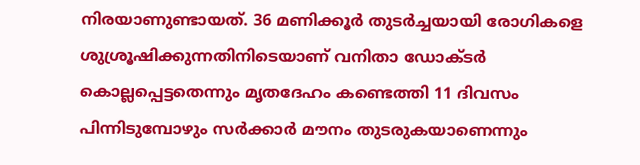നിരയാണുണ്ടായത്. 36 മണിക്കൂര്‍ തുടര്‍ച്ചയായി രോഗികളെ ശുശ്രൂഷിക്കുന്നതിനിടെയാണ് വനിതാ ഡോക്ടര്‍ കൊല്ലപ്പെട്ടതെന്നും മൃതദേഹം കണ്ടെത്തി 11 ദിവസം പിന്നിടുമ്പോഴും സര്‍ക്കാര്‍ മൗനം തുടരുകയാണെന്നും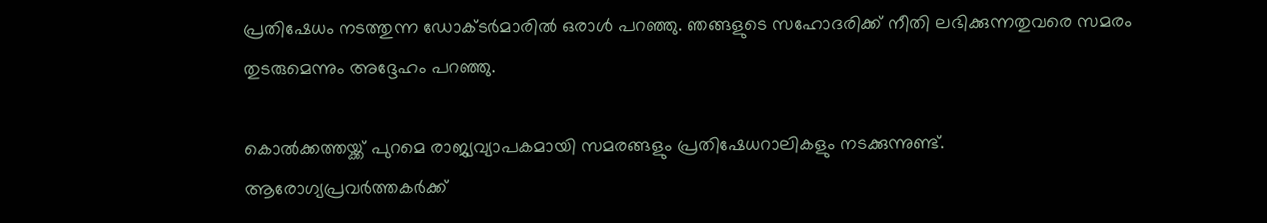പ്രതിഷേധം നടത്തുന്ന ഡോക്ടര്‍മാരില്‍ ഒരാള്‍ പറഞ്ഞു. ഞങ്ങളുടെ സഹോദരിക്ക് നീതി ലഭിക്കുന്നതുവരെ സമരം തുടരുമെന്നും അദ്ദേഹം പറഞ്ഞു.

കൊല്‍ക്കത്തയ്ക്ക് പുറമെ രാജ്യവ്യാപകമായി സമരങ്ങളും പ്രതിഷേധറാലികളും നടക്കുന്നുണ്ട്. ആരോഗ്യപ്രവര്‍ത്തകര്‍ക്ക്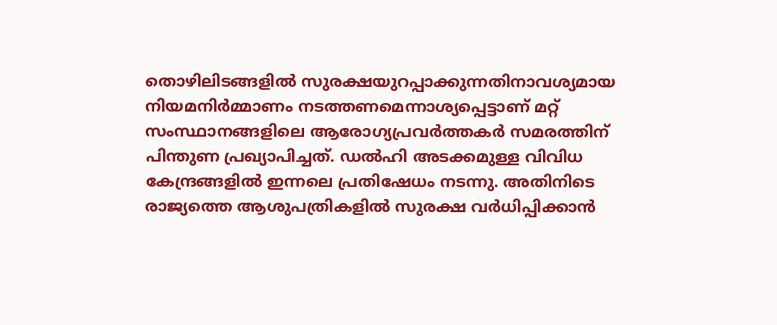തൊഴിലിടങ്ങളില്‍ സുരക്ഷയുറപ്പാക്കുന്നതിനാവശ്യമായ നിയമനിര്‍മ്മാണം നടത്തണമെന്നാശ്യപ്പെട്ടാണ് മറ്റ് സംസ്ഥാനങ്ങളിലെ ആരോഗ്യപ്രവര്‍ത്തകര്‍ സമരത്തിന് പിന്തുണ പ്രഖ്യാപിച്ചത്. ഡല്‍ഹി അടക്കമുള്ള വിവിധ കേന്ദ്രങ്ങളില്‍ ഇന്നലെ പ്രതിഷേധം നടന്നു. അതിനിടെ രാജ്യത്തെ ആശുപത്രികളില്‍ സുരക്ഷ വര്‍ധിപ്പിക്കാന്‍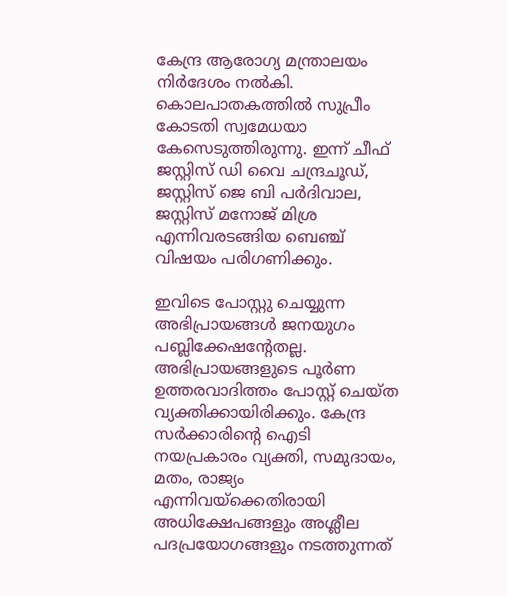കേന്ദ്ര ആരോഗ്യ മന്ത്രാലയം നിര്‍ദേശം നല്‍കി. കൊലപാതകത്തിൽ സുപ്രീം കോടതി സ്വമേധയാ കേസെടുത്തിരുന്നു. ഇന്ന് ചീഫ് ജസ്റ്റിസ് ഡി വൈ ചന്ദ്രചൂഡ്, ജസ്റ്റിസ് ജെ ബി പര്‍ദിവാല, ജസ്റ്റിസ് മനോജ് മിശ്ര എന്നിവരടങ്ങിയ ബെഞ്ച് വിഷയം പരിഗണിക്കും.

ഇവിടെ പോസ്റ്റു ചെയ്യുന്ന അഭിപ്രായങ്ങള്‍ ജനയുഗം പബ്ലിക്കേഷന്റേതല്ല. അഭിപ്രായങ്ങളുടെ പൂര്‍ണ ഉത്തരവാദിത്തം പോസ്റ്റ് ചെയ്ത വ്യക്തിക്കായിരിക്കും. കേന്ദ്ര സര്‍ക്കാരിന്റെ ഐടി നയപ്രകാരം വ്യക്തി, സമുദായം, മതം, രാജ്യം എന്നിവയ്‌ക്കെതിരായി അധിക്ഷേപങ്ങളും അശ്ലീല പദപ്രയോഗങ്ങളും നടത്തുന്നത്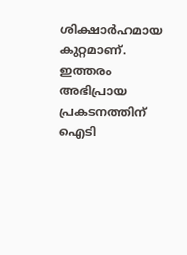ശിക്ഷാര്‍ഹമായ കുറ്റമാണ്. ഇത്തരം അഭിപ്രായ പ്രകടനത്തിന് ഐടി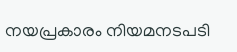നയപ്രകാരം നിയമനടപടി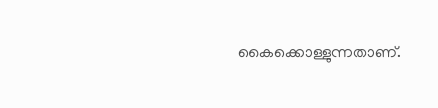കൈക്കൊള്ളുന്നതാണ്.